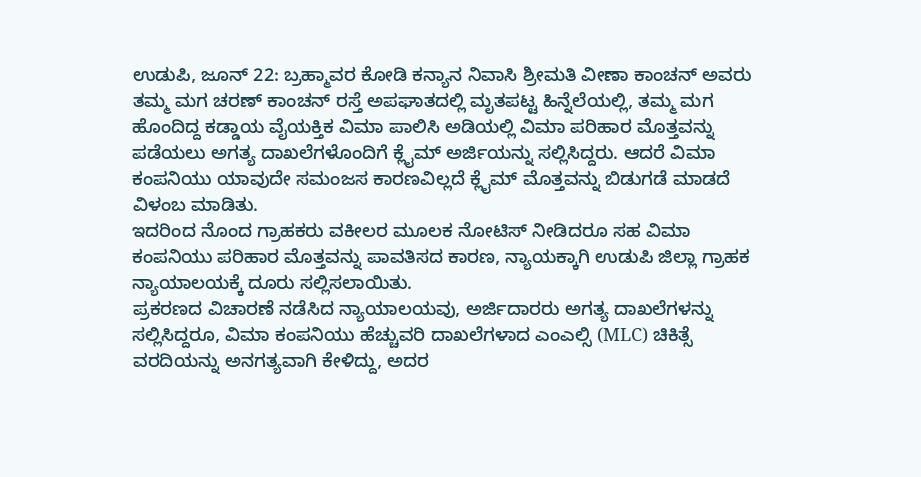ಉಡುಪಿ, ಜೂನ್ 22: ಬ್ರಹ್ಮಾವರ ಕೋಡಿ ಕನ್ಯಾನ ನಿವಾಸಿ ಶ್ರೀಮತಿ ವೀಣಾ ಕಾಂಚನ್ ಅವರು ತಮ್ಮ ಮಗ ಚರಣ್ ಕಾಂಚನ್ ರಸ್ತೆ ಅಪಘಾತದಲ್ಲಿ ಮೃತಪಟ್ಟ ಹಿನ್ನೆಲೆಯಲ್ಲಿ, ತಮ್ಮ ಮಗ ಹೊಂದಿದ್ದ ಕಡ್ಡಾಯ ವೈಯಕ್ತಿಕ ವಿಮಾ ಪಾಲಿಸಿ ಅಡಿಯಲ್ಲಿ ವಿಮಾ ಪರಿಹಾರ ಮೊತ್ತವನ್ನು ಪಡೆಯಲು ಅಗತ್ಯ ದಾಖಲೆಗಳೊಂದಿಗೆ ಕ್ಲೈಮ್ ಅರ್ಜಿಯನ್ನು ಸಲ್ಲಿಸಿದ್ದರು. ಆದರೆ ವಿಮಾ ಕಂಪನಿಯು ಯಾವುದೇ ಸಮಂಜಸ ಕಾರಣವಿಲ್ಲದೆ ಕ್ಲೈಮ್ ಮೊತ್ತವನ್ನು ಬಿಡುಗಡೆ ಮಾಡದೆ ವಿಳಂಬ ಮಾಡಿತು.
ಇದರಿಂದ ನೊಂದ ಗ್ರಾಹಕರು ವಕೀಲರ ಮೂಲಕ ನೋಟಿಸ್ ನೀಡಿದರೂ ಸಹ ವಿಮಾ ಕಂಪನಿಯು ಪರಿಹಾರ ಮೊತ್ತವನ್ನು ಪಾವತಿಸದ ಕಾರಣ, ನ್ಯಾಯಕ್ಕಾಗಿ ಉಡುಪಿ ಜಿಲ್ಲಾ ಗ್ರಾಹಕ ನ್ಯಾಯಾಲಯಕ್ಕೆ ದೂರು ಸಲ್ಲಿಸಲಾಯಿತು.
ಪ್ರಕರಣದ ವಿಚಾರಣೆ ನಡೆಸಿದ ನ್ಯಾಯಾಲಯವು, ಅರ್ಜಿದಾರರು ಅಗತ್ಯ ದಾಖಲೆಗಳನ್ನು ಸಲ್ಲಿಸಿದ್ದರೂ, ವಿಮಾ ಕಂಪನಿಯು ಹೆಚ್ಚುವರಿ ದಾಖಲೆಗಳಾದ ಎಂಎಲ್ಸಿ (MLC) ಚಿಕಿತ್ಸೆ ವರದಿಯನ್ನು ಅನಗತ್ಯವಾಗಿ ಕೇಳಿದ್ದು, ಅದರ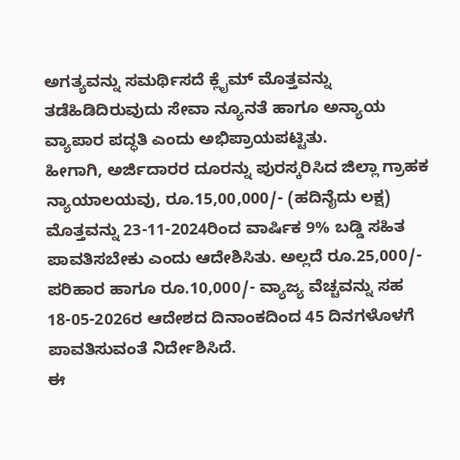ಅಗತ್ಯವನ್ನು ಸಮರ್ಥಿಸದೆ ಕ್ಲೈಮ್ ಮೊತ್ತವನ್ನು ತಡೆಹಿಡಿದಿರುವುದು ಸೇವಾ ನ್ಯೂನತೆ ಹಾಗೂ ಅನ್ಯಾಯ ವ್ಯಾಪಾರ ಪದ್ಧತಿ ಎಂದು ಅಭಿಪ್ರಾಯಪಟ್ಟಿತು.
ಹೀಗಾಗಿ, ಅರ್ಜಿದಾರರ ದೂರನ್ನು ಪುರಸ್ಕರಿಸಿದ ಜಿಲ್ಲಾ ಗ್ರಾಹಕ ನ್ಯಾಯಾಲಯವು, ರೂ.15,00,000/- (ಹದಿನೈದು ಲಕ್ಷ) ಮೊತ್ತವನ್ನು 23-11-2024ರಿಂದ ವಾರ್ಷಿಕ 9% ಬಡ್ಡಿ ಸಹಿತ ಪಾವತಿಸಬೇಕು ಎಂದು ಆದೇಶಿಸಿತು. ಅಲ್ಲದೆ ರೂ.25,000/- ಪರಿಹಾರ ಹಾಗೂ ರೂ.10,000/- ವ್ಯಾಜ್ಯ ವೆಚ್ಚವನ್ನು ಸಹ 18-05-2026ರ ಆದೇಶದ ದಿನಾಂಕದಿಂದ 45 ದಿನಗಳೊಳಗೆ ಪಾವತಿಸುವಂತೆ ನಿರ್ದೇಶಿಸಿದೆ.
ಈ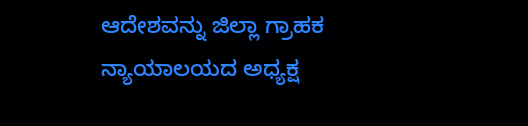ಆದೇಶವನ್ನು ಜಿಲ್ಲಾ ಗ್ರಾಹಕ ನ್ಯಾಯಾಲಯದ ಅಧ್ಯಕ್ಷ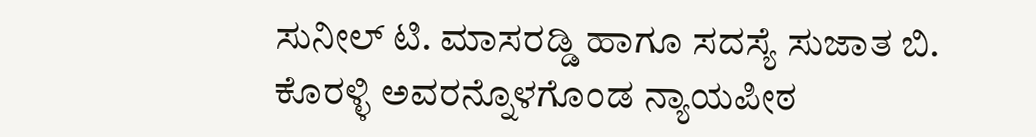ಸುನೀಲ್ ಟಿ. ಮಾಸರಡ್ಡಿ ಹಾಗೂ ಸದಸ್ಯೆ ಸುಜಾತ ಬಿ. ಕೊರಳ್ಳಿ ಅವರನ್ನೊಳಗೊಂಡ ನ್ಯಾಯಪೀಠ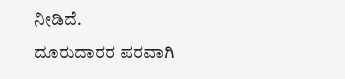ನೀಡಿದೆ.
ದೂರುದಾರರ ಪರವಾಗಿ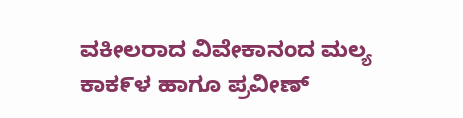ವಕೀಲರಾದ ವಿವೇಕಾನಂದ ಮಲ್ಯ ಕಾಕ೯ಳ ಹಾಗೂ ಪ್ರವೀಣ್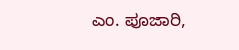ಎಂ. ಪೂಜಾರಿ,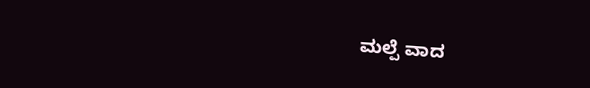ಮಲ್ಪೆ ವಾದ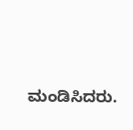ಮಂಡಿಸಿದರು.